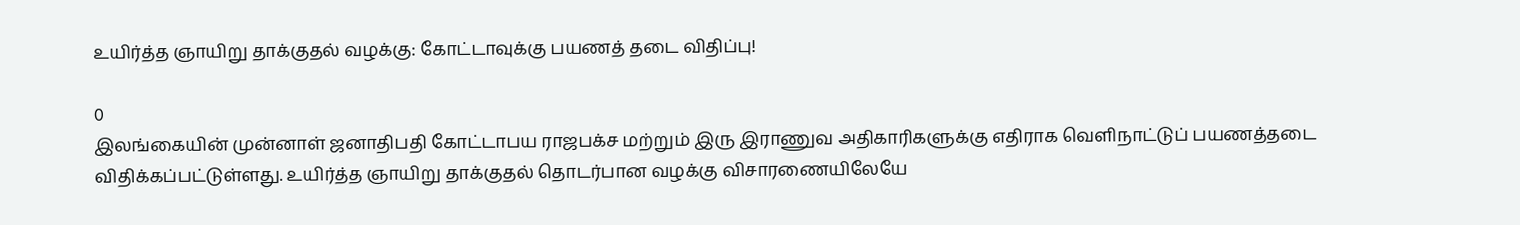உயிர்த்த ஞாயிறு தாக்குதல் வழக்கு: கோட்டாவுக்கு பயணத் தடை விதிப்பு!

0
இலங்கையின் முன்னாள் ஜனாதிபதி கோட்டாபய ராஜபக்ச மற்றும் இரு இராணுவ அதிகாரிகளுக்கு எதிராக வெளிநாட்டுப் பயணத்தடை விதிக்கப்பட்டுள்ளது. உயிர்த்த ஞாயிறு தாக்குதல் தொடர்பான வழக்கு விசாரணையிலேயே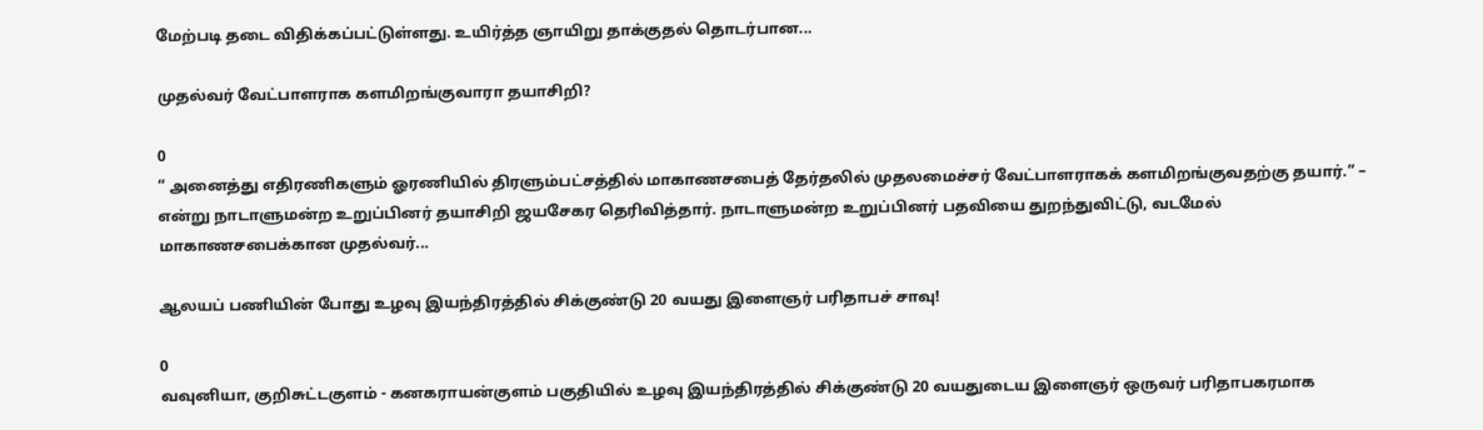மேற்படி தடை விதிக்கப்பட்டுள்ளது. உயிர்த்த ஞாயிறு தாக்குதல் தொடர்பான...

முதல்வர் வேட்பாளராக களமிறங்குவாரா தயாசிறி?

0
“ அனைத்து எதிரணிகளும் ஓரணியில் திரளும்பட்சத்தில் மாகாணசபைத் தேர்தலில் முதலமைச்சர் வேட்பாளராகக் களமிறங்குவதற்கு தயார்.” – என்று நாடாளுமன்ற உறுப்பினர் தயாசிறி ஜயசேகர தெரிவித்தார். நாடாளுமன்ற உறுப்பினர் பதவியை துறந்துவிட்டு, வடமேல் மாகாணசபைக்கான முதல்வர்...

ஆலயப் பணியின் போது உழவு இயந்திரத்தில் சிக்குண்டு 20 வயது இளைஞர் பரிதாபச் சாவு!

0
வவுனியா, குறிசுட்டகுளம் - கனகராயன்குளம் பகுதியில் உழவு இயந்திரத்தில் சிக்குண்டு 20 வயதுடைய இளைஞர் ஒருவர் பரிதாபகரமாக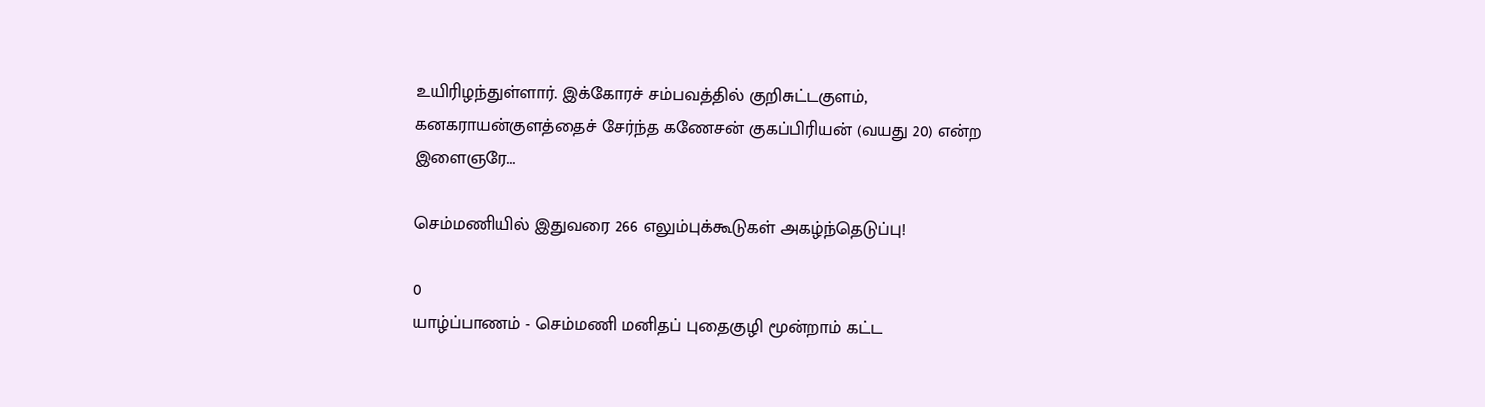உயிரிழந்துள்ளார். இக்கோரச் சம்பவத்தில் குறிசுட்டகுளம், கனகராயன்குளத்தைச் சேர்ந்த கணேசன் குகப்பிரியன் (வயது 20) என்ற இளைஞரே...

செம்மணியில் இதுவரை 266 எலும்புக்கூடுகள் அகழ்ந்தெடுப்பு!

0
யாழ்ப்பாணம் - செம்மணி மனிதப் புதைகுழி மூன்றாம் கட்ட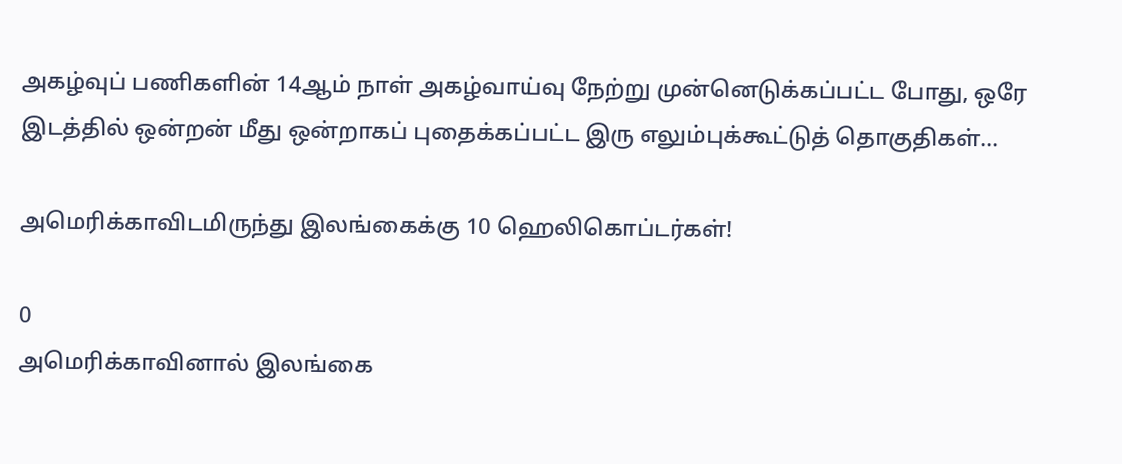அகழ்வுப் பணிகளின் 14ஆம் நாள் அகழ்வாய்வு நேற்று முன்னெடுக்கப்பட்ட போது, ஒரே இடத்தில் ஒன்றன் மீது ஒன்றாகப் புதைக்கப்பட்ட இரு எலும்புக்கூட்டுத் தொகுதிகள்...

அமெரிக்காவிடமிருந்து இலங்கைக்கு 10 ஹெலிகொப்டர்கள்!

0
அமெரிக்காவினால் இலங்கை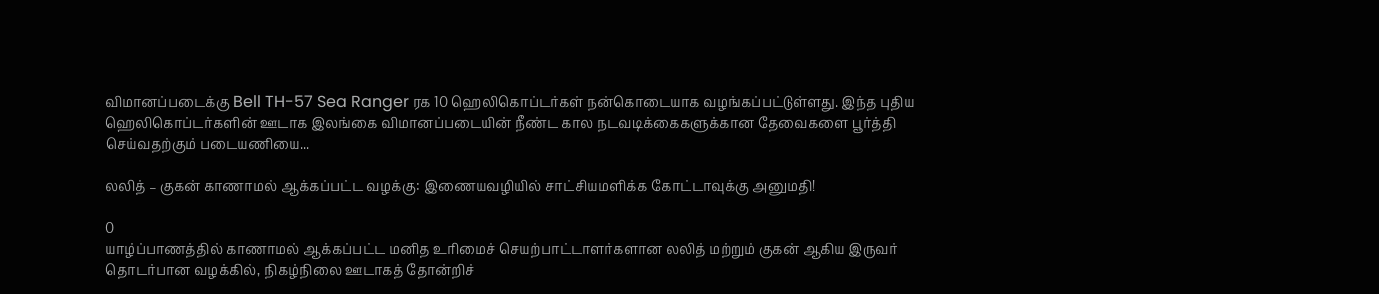விமானப்படைக்கு Bell TH-57 Sea Ranger ரக 10 ஹெலிகொப்டர்கள் நன்கொடையாக வழங்கப்பட்டுள்ளது. இந்த புதிய ஹெலிகொப்டர்களின் ஊடாக இலங்கை விமானப்படையின் நீண்ட கால நடவடிக்கைகளுக்கான தேவைகளை பூர்த்தி செய்வதற்கும் படையணியை...

லலித் – குகன் காணாமல் ஆக்கப்பட்ட வழக்கு: இணையவழியில் சாட்சியமளிக்க கோட்டாவுக்கு அனுமதி!

0
யாழ்ப்பாணத்தில் காணாமல் ஆக்கப்பட்ட மனித உரிமைச் செயற்பாட்டாளர்களான லலித் மற்றும் குகன் ஆகிய இருவர் தொடர்பான வழக்கில், நிகழ்நிலை ஊடாகத் தோன்றிச்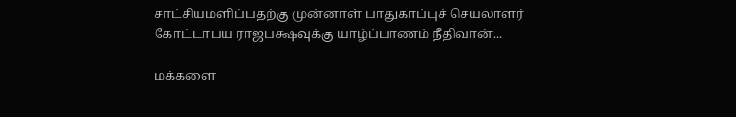சாட்சியமளிப்பதற்கு முன்னாள் பாதுகாப்புச் செயலாளர் கோட்டாபய ராஜபக்ஷவுக்கு யாழ்ப்பாணம் நீதிவான்...

மக்களை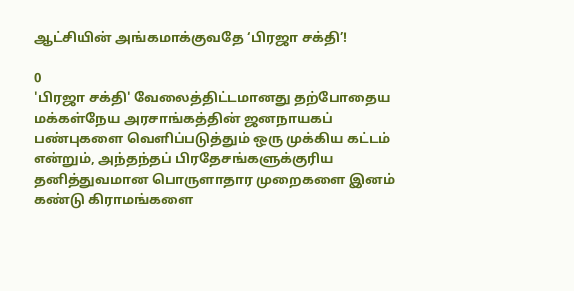ஆட்சியின் அங்கமாக்குவதே ‘பிரஜா சக்தி’!

0
'பிரஜா சக்தி' வேலைத்திட்டமானது தற்போதைய மக்கள்நேய அரசாங்கத்தின் ஜனநாயகப் பண்புகளை வெளிப்படுத்தும் ஒரு முக்கிய கட்டம் என்றும், அந்தந்தப் பிரதேசங்களுக்குரிய தனித்துவமான பொருளாதார முறைகளை இனம் கண்டு கிராமங்களை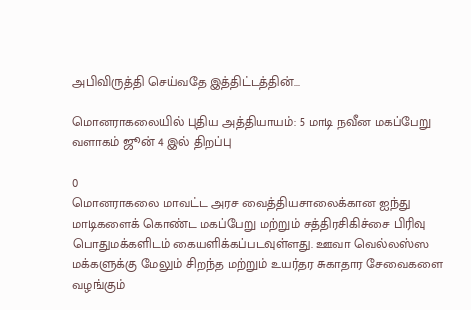அபிவிருத்தி செய்வதே இத்திட்டத்தின்...

மொனராகலையில் புதிய அத்தியாயம்: 5 மாடி நவீன மகப்பேறு வளாகம் ஜூன் 4 இல் திறப்பு

0
மொனராகலை மாவட்ட அரச வைத்தியசாலைக்கான ஐந்து மாடிகளைக் கொண்ட மகப்பேறு மற்றும் சத்திரசிகிச்சை பிரிவு பொதுமக்களிடம் கையளிக்கப்படவுள்ளது. ஊவா வெல்லஸ்ஸ மக்களுக்கு மேலும் சிறந்த மற்றும் உயர்தர சுகாதார சேவைகளை வழங்கும்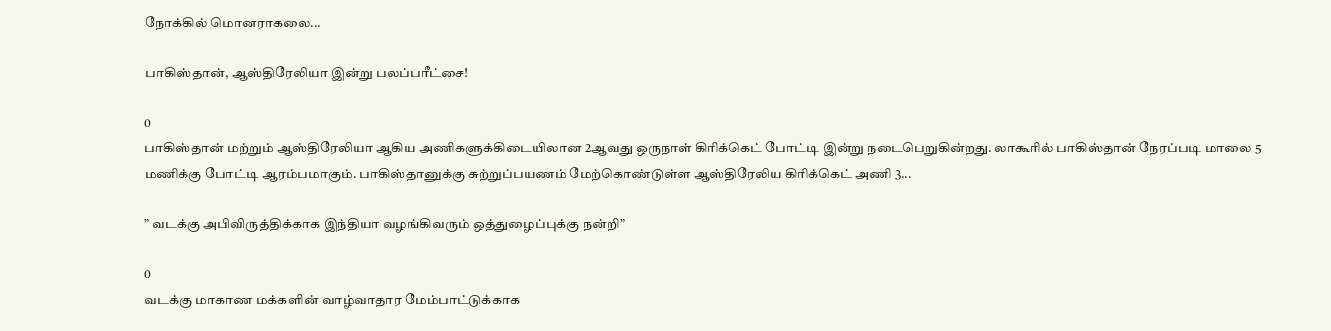நோக்கில் மொனராகலை...

பாகிஸ்தான், ஆஸ்திரேலியா இன்று பலப்பரீட்சை!

0
பாகிஸ்தான் மற்றும் ஆஸ்திரேலியா ஆகிய அணிகளுக்கிடையிலான 2ஆவது ஒருநாள் கிரிக்கெட் போட்டி இன்று நடைபெறுகின்றது. லாகூரில் பாகிஸ்தான் நேரப்படி மாலை 5 மணிக்கு போட்டி ஆரம்பமாகும். பாகிஸ்தானுக்கு சுற்றுப்பயணம் மேற்கொண்டுள்ள ஆஸ்திரேலிய கிரிக்கெட் அணி 3...

” வடக்கு அபிவிருத்திக்காக இந்தியா வழங்கிவரும் ஒத்துழைப்புக்கு நன்றி”

0
வடக்கு மாகாண மக்களின் வாழ்வாதார மேம்பாட்டுக்காக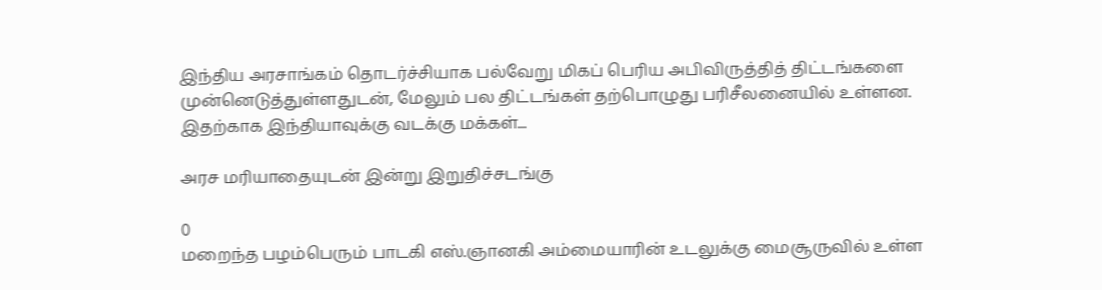இந்திய அரசாங்கம் தொடர்ச்சியாக பல்வேறு மிகப் பெரிய அபிவிருத்தித் திட்டங்களை முன்னெடுத்துள்ளதுடன், மேலும் பல திட்டங்கள் தற்பொழுது பரிசீலனையில் உள்ளன. இதற்காக இந்தியாவுக்கு வடக்கு மக்கள்...

அரச மரியாதையுடன் இன்று இறுதிச்சடங்கு

0
மறைந்த பழம்பெரும் பாடகி எஸ்.ஞானகி அம்மையாரின் உடலுக்கு மைசூருவில் உள்ள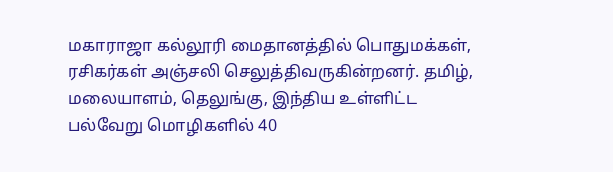மகாராஜா கல்லூரி மைதானத்தில் பொதுமக்கள், ரசிகர்கள் அஞ்சலி செலுத்திவருகின்றனர். தமிழ், மலையாளம், தெலுங்கு, இந்திய உள்ளிட்ட பல்வேறு மொழிகளில் 40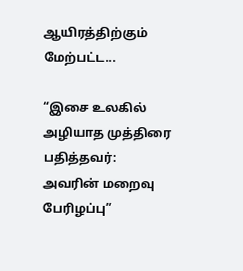ஆயிரத்திற்கும் மேற்பட்ட...

“இசை உலகில் அழியாத முத்திரை பதித்தவர்: அவரின் மறைவு பேரிழப்பு”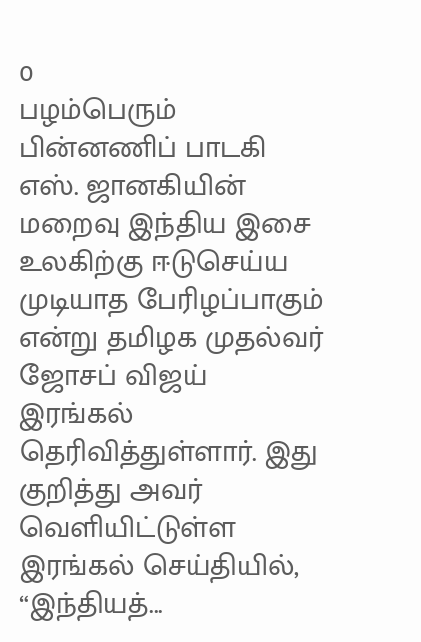0
பழம்பெரும் பின்னணிப் பாடகி எஸ். ஜானகியின் மறைவு இந்திய இசை உலகிற்கு ஈடுசெய்ய முடியாத பேரிழப்பாகும் என்று தமிழக முதல்வர் ஜோசப் விஜய் இரங்கல் தெரிவித்துள்ளார். இது குறித்து அவர் வெளியிட்டுள்ள இரங்கல் செய்தியில், “இந்தியத்...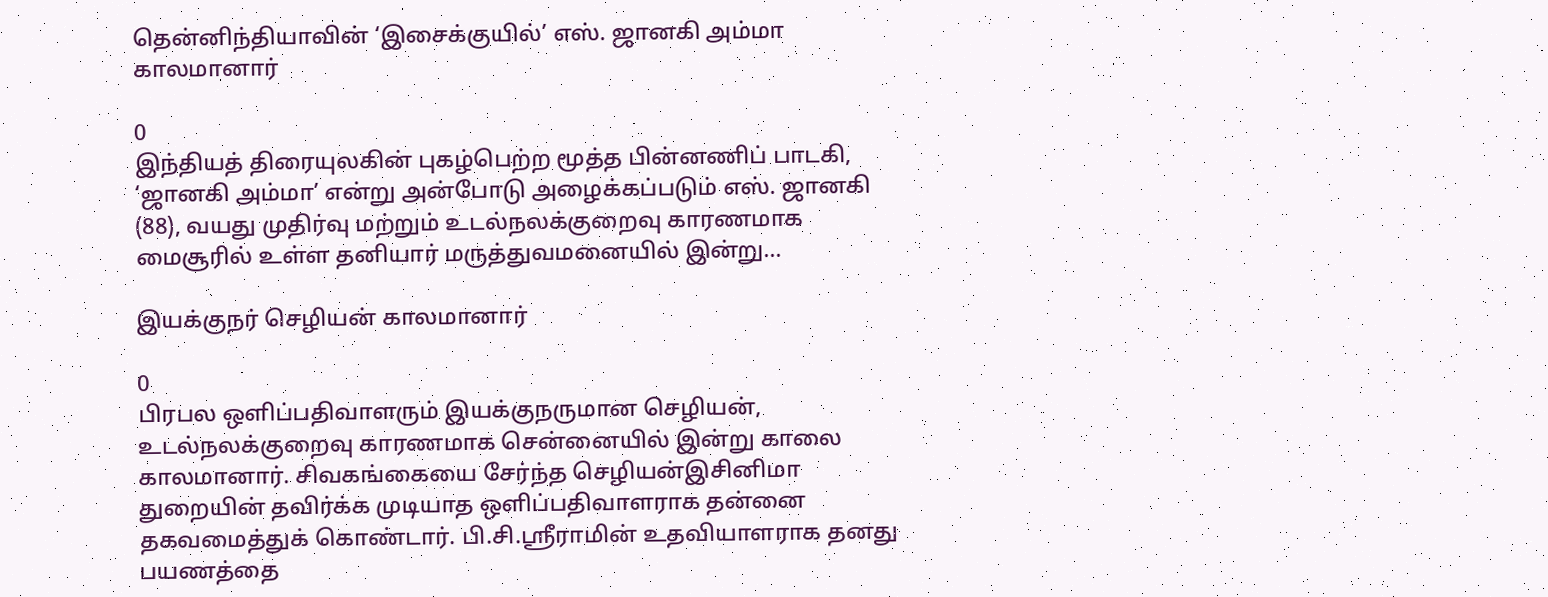தென்னிந்தியாவின் ‘இசைக்குயில்’ எஸ். ஜானகி அம்மா காலமானார்

0
இந்தியத் திரையுலகின் புகழ்பெற்ற மூத்த பின்னணிப் பாடகி, ‘ஜானகி அம்மா’ என்று அன்போடு அழைக்கப்படும் எஸ். ஜானகி (88), வயது முதிர்வு மற்றும் உடல்நலக்குறைவு காரணமாக மைசூரில் உள்ள தனியார் மருத்துவமனையில் இன்று...

இயக்குநர் செழியன் காலமானார்

0
பிரபல ஒளிப்பதிவாளரும் இயக்குநருமான செழியன், உடல்நலக்குறைவு காரணமாக சென்னையில் இன்று காலை காலமானார். சிவகங்கையை சேர்ந்த செழியன்இசினிமா துறையின் தவிர்க்க முடியாத ஒளிப்பதிவாளராக தன்னை தகவமைத்துக் கொண்டார். பி.சி.ஸ்ரீராமின் உதவியாளராக தனது பயணத்தை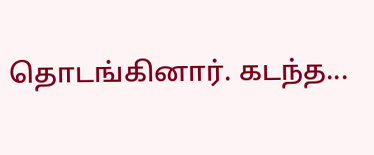தொடங்கினார். கடந்த...